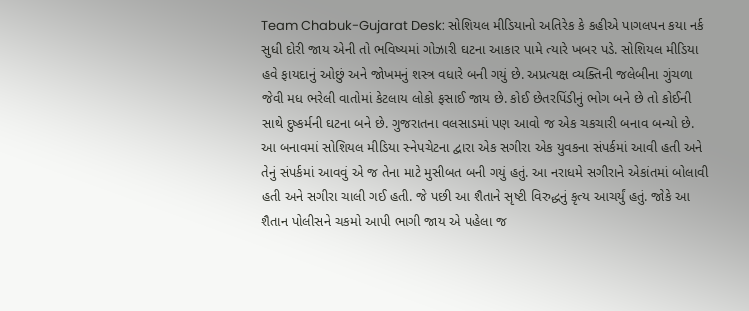Team Chabuk-Gujarat Desk: સોશિયલ મીડિયાનો અતિરેક કે કહીએ પાગલપન કયા નર્ક સુધી દોરી જાય એની તો ભવિષ્યમાં ગોઝારી ઘટના આકાર પામે ત્યારે ખબર પડે. સોશિયલ મીડિયા હવે ફાયદાનું ઓછું અને જોખમનું શસ્ત્ર વધારે બની ગયું છે. અપ્રત્યક્ષ વ્યક્તિની જલેબીના ગુંચળા જેવી મધ ભરેલી વાતોમાં કેટલાય લોકો ફસાઈ જાય છે. કોઈ છેતરપિંડીનું ભોગ બને છે તો કોઈની સાથે દુષ્કર્મની ઘટના બને છે. ગુજરાતના વલસાડમાં પણ આવો જ એક ચકચારી બનાવ બન્યો છે.
આ બનાવમાં સોશિયલ મીડિયા સ્નેપચેટના દ્વારા એક સગીરા એક યુવકના સંપર્કમાં આવી હતી અને તેનું સંપર્કમાં આવવું એ જ તેના માટે મુસીબત બની ગયું હતું. આ નરાધમે સગીરાને એકાંતમાં બોલાવી હતી અને સગીરા ચાલી ગઈ હતી. જે પછી આ શૈતાને સૃષ્ટી વિરુદ્ધનું કૃત્ય આચર્યું હતું. જોકે આ શૈતાન પોલીસને ચકમો આપી ભાગી જાય એ પહેલા જ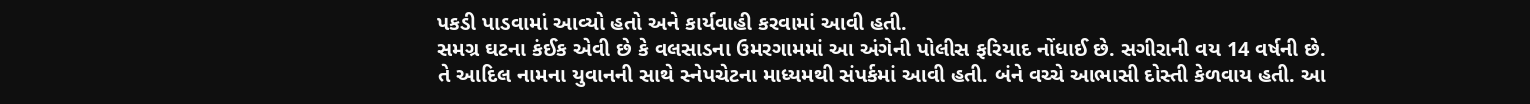પકડી પાડવામાં આવ્યો હતો અને કાર્યવાહી કરવામાં આવી હતી.
સમગ્ર ઘટના કંઈક એવી છે કે વલસાડના ઉમરગામમાં આ અંગેની પોલીસ ફરિયાદ નોંધાઈ છે. સગીરાની વય 14 વર્ષની છે. તે આદિલ નામના યુવાનની સાથે સ્નેપચેટના માધ્યમથી સંપર્કમાં આવી હતી. બંને વચ્ચે આભાસી દોસ્તી કેળવાય હતી. આ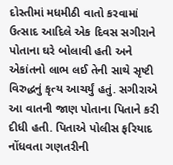દોસ્તીમાં મધમીઠી વાતો કરવામાં ઉત્સાદ આદિલે એક દિવસ સગીરાને પોતાના ઘરે બોલાવી હતી અને એકાંતનો લાભ લઈ તેની સાથે સૃષ્ટી વિરુદ્ધનું કૃત્ય આચર્યું હતું. સગીરાએ આ વાતની જાણ પોતાના પિતાને કરી દીધી હતી. પિતાએ પોલીસ ફરિયાદ નોંધવતા ગણતરીની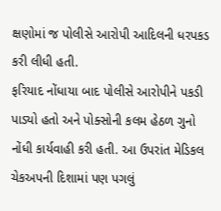ક્ષણોમાં જ પોલીસે આરોપી આદિલની ધરપકડ કરી લીધી હતી.
ફરિયાદ નોંધાયા બાદ પોલીસે આરોપીને પકડી પાડ્યો હતો અને પોક્સોની કલમ હેઠળ ગુનો નોંધી કાર્યવાહી કરી હતી. આ ઉપરાંત મેડિકલ ચેકઅપની દિશામાં પણ પગલું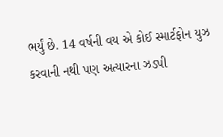ભર્યું છે. 14 વર્ષની વય એ કોઈ સ્માર્ટફોન યુઝ કરવાની નથી પણ અત્યારના ઝડપી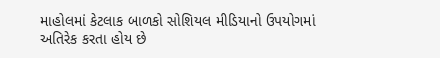માહોલમાં કેટલાક બાળકો સોશિયલ મીડિયાનો ઉપયોગમાં અતિરેક કરતા હોય છે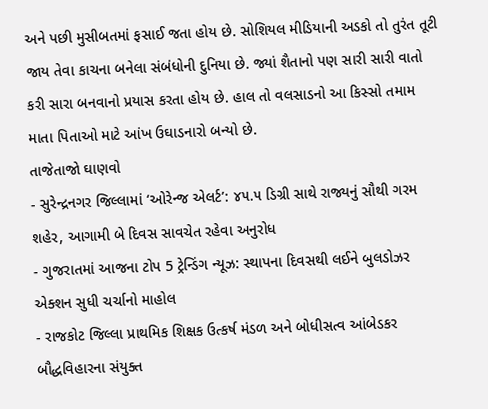અને પછી મુસીબતમાં ફસાઈ જતા હોય છે. સોશિયલ મીડિયાની અડકો તો તુરંત તૂટી જાય તેવા કાચના બનેલા સંબંધોની દુનિયા છે. જ્યાં શૈતાનો પણ સારી સારી વાતો કરી સારા બનવાનો પ્રયાસ કરતા હોય છે. હાલ તો વલસાડનો આ કિસ્સો તમામ માતા પિતાઓ માટે આંખ ઉઘાડનારો બન્યો છે.
તાજેતાજો ઘાણવો
- સુરેન્દ્રનગર જિલ્લામાં ‘ઓરેન્જ એલર્ટ’: ૪૫.૫ ડિગ્રી સાથે રાજ્યનું સૌથી ગરમ શહેર, આગામી બે દિવસ સાવચેત રહેવા અનુરોધ
- ગુજરાતમાં આજના ટોપ 5 ટ્રેન્ડિંગ ન્યૂઝ: સ્થાપના દિવસથી લઈને બુલડોઝર એક્શન સુધી ચર્ચાનો માહોલ
- રાજકોટ જિલ્લા પ્રાથમિક શિક્ષક ઉત્કર્ષ મંડળ અને બોધીસત્વ આંબેડકર બૌદ્ધવિહારના સંયુક્ત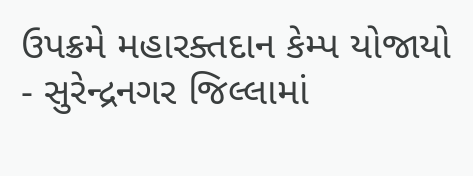ઉપક્રમે મહારક્તદાન કેમ્પ યોજાયો
- સુરેન્દ્રનગર જિલ્લામાં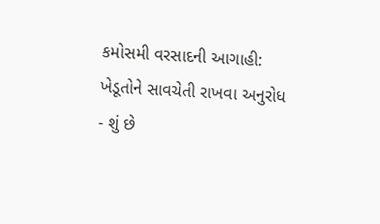કમોસમી વરસાદની આગાહી: ખેડૂતોને સાવચેતી રાખવા અનુરોધ
- શું છે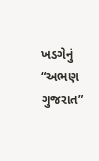ખડગેનું “અભણ ગુજરાત”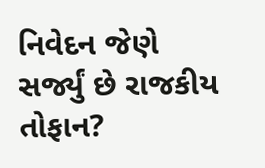નિવેદન જેણે સર્જ્યું છે રાજકીય તોફાન?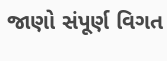જાણો સંપૂર્ણ વિગત